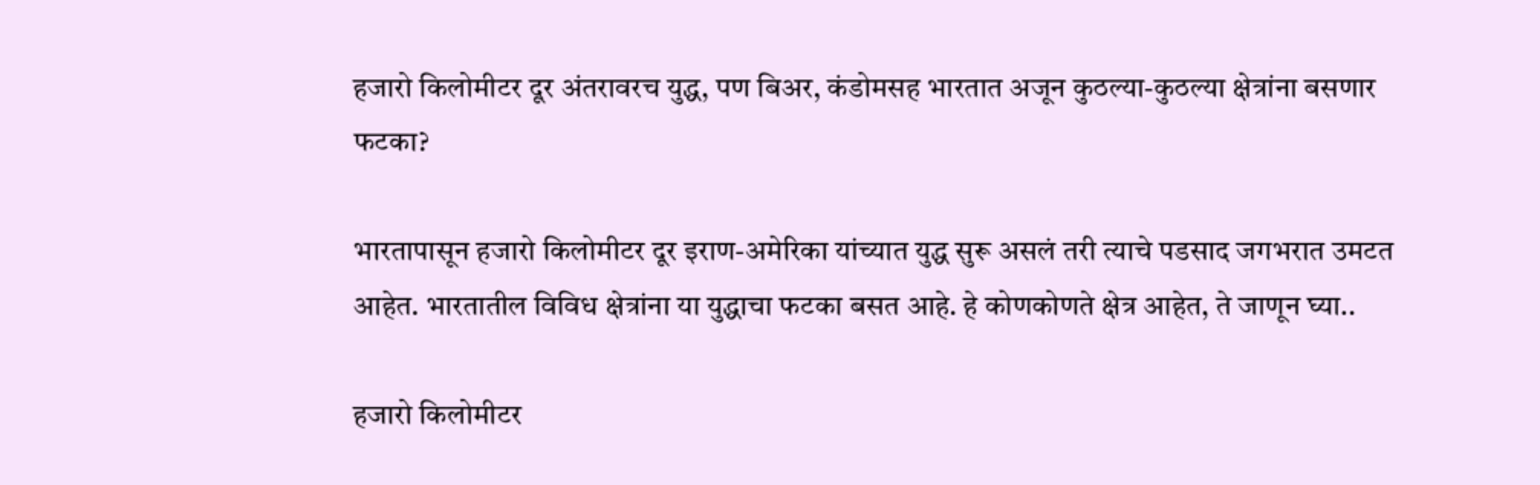हजारो किलोमीटर दूर अंतरावरच युद्ध, पण बिअर, कंडोमसह भारतात अजून कुठल्या-कुठल्या क्षेत्रांना बसणार फटका?

भारतापासून हजारो किलोमीटर दूर इराण-अमेरिका यांच्यात युद्ध सुरू असलं तरी त्याचे पडसाद जगभरात उमटत आहेत. भारतातील विविध क्षेत्रांना या युद्धाचा फटका बसत आहे. हे कोणकोणते क्षेत्र आहेत, ते जाणून घ्या..

हजारो किलोमीटर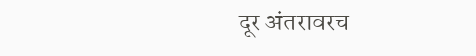दूर अंतरावरच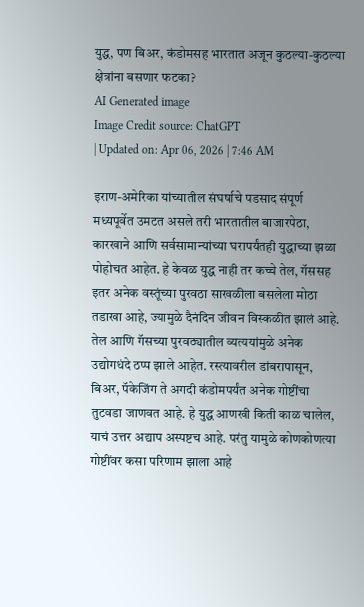युद्ध, पण बिअर, कंडोमसह भारतात अजून कुठल्या-कुठल्या क्षेत्रांना बसणार फटका?
AI Generated image
Image Credit source: ChatGPT
| Updated on: Apr 06, 2026 | 7:46 AM

इराण-अमेरिका यांच्यातील संघर्षाचे पडसाद संपूर्ण मध्यपूर्वेत उमटत असले तरी भारतातील बाजारपेठा, कारखाने आणि सर्वसामान्यांच्या घरापर्यंतही युद्धाच्या झळा पोहोचत आहेत. हे केवळ युद्ध नाही तर कच्चे तेल, गॅससह इतर अनेक वस्तूंच्या पुरवठा साखळीला बसलेला मोठा तडाखा आहे, ज्यामुळे दैनंदिन जीवन विस्कळीत झालं आहे. तेल आणि गॅसच्या पुरवठ्यातील व्यत्ययांमुळे अनेक उद्योगधंदे ठप्प झाले आहेत. रस्त्यावरील डांबरापासून, बिअर, पॅकेजिंग ते अगदी कंडोमपर्यंत अनेक गोष्टींचा तुटवडा जाणवत आहे. हे युद्ध आणखी किती काळ चालेल, याचं उत्तर अद्याप अस्पष्टच आहे. परंतु यामुळे कोणकोणत्या गोष्टींवर कसा परिणाम झाला आहे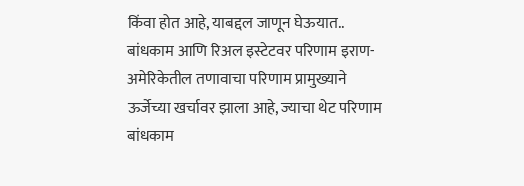किंवा होत आहे, याबद्दल जाणून घेऊयात.. बांधकाम आणि रिअल इस्टेटवर परिणाम इराण-अमेरिकेतील तणावाचा परिणाम प्रामुख्याने ऊर्जेच्या खर्चावर झाला आहे, ज्याचा थेट परिणाम बांधकाम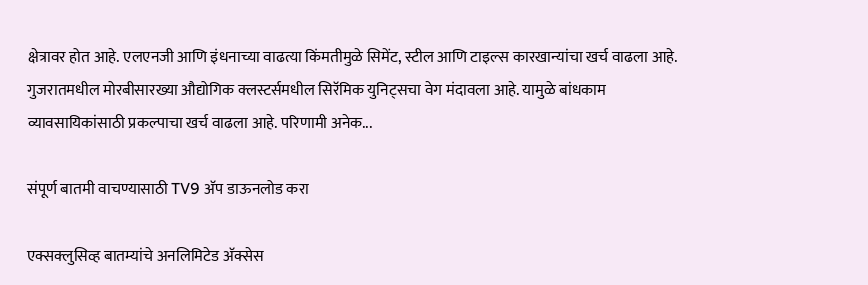क्षेत्रावर होत आहे. एलएनजी आणि इंधनाच्या वाढत्या किंमतीमुळे सिमेंट, स्टील आणि टाइल्स कारखान्यांचा खर्च वाढला आहे. गुजरातमधील मोरबीसारख्या औद्योगिक क्लस्टर्समधील सिरॅमिक युनिट्सचा वेग मंदावला आहे. यामुळे बांधकाम व्यावसायिकांसाठी प्रकल्पाचा खर्च वाढला आहे. परिणामी अनेक...

संपूर्ण बातमी वाचण्यासाठी TV9 अ‍ॅप डाऊनलोड करा

एक्सक्लुसिव्ह बातम्यांचे अनलिमिटेड अ‍ॅक्सेस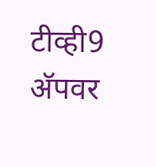टीव्ही9 अ‍ॅपवर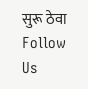सुरू ठेवा
Follow Us